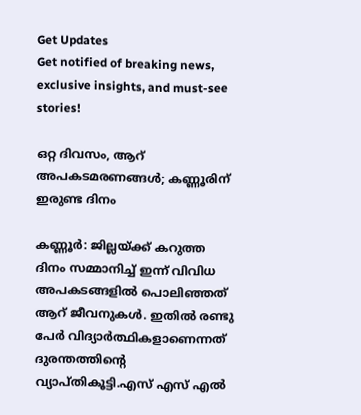Get Updates
Get notified of breaking news, exclusive insights, and must-see stories!

ഒറ്റ ദിവസം, ആറ് അപകടമരണങ്ങള്‍; കണ്ണൂരിന് ഇരുണ്ട ദിനം

കണ്ണൂര്‍: ജില്ലയ്ക്ക് കറുത്ത ദിനം സമ്മാനിച്ച് ഇന്ന് വിവിധ അപകടങ്ങളില്‍ പൊലിഞ്ഞത് ആറ് ജീവനുകള്‍. ഇതില്‍ രണ്ടു പേര്‍ വിദ്യാര്‍ത്ഥികളാണെന്നത് ദുരന്തത്തിന്റെ വ്യാപ്തികൂട്ടി.എസ് എസ് എല്‍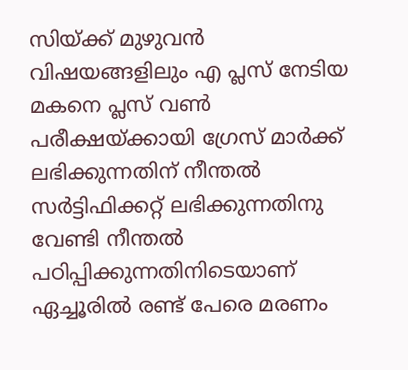സിയ്ക്ക് മുഴുവന്‍ വിഷയങ്ങളിലും എ പ്ലസ് നേടിയ മകനെ പ്ലസ് വണ്‍ പരീക്ഷയ്ക്കായി ഗ്രേസ് മാര്‍ക്ക് ലഭിക്കുന്നതിന് നീന്തല്‍ സര്‍ട്ടിഫിക്കറ്റ് ലഭിക്കുന്നതിനു വേണ്ടി നീന്തല്‍ പഠിപ്പിക്കുന്നതിനിടെയാണ് ഏച്ചൂരില്‍ രണ്ട് പേരെ മരണം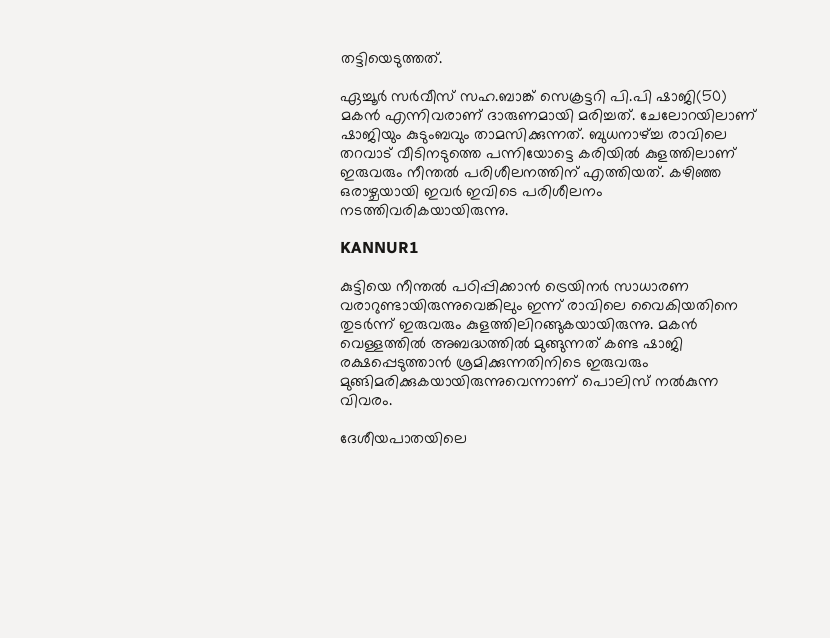തട്ടിയെടുത്തത്.

ഏച്ചൂര്‍ സര്‍വീസ് സഹ.ബാങ്ക് സെക്രട്ടറി പി.പി ഷാജി(50) മകന്‍ എന്നിവരാണ് ദാരുണമായി മരിച്ചത്. ചേലോറയിലാണ് ഷാജിയും കുടുംബവും താമസിക്കുന്നത്. ബുധനാഴ്ച്ച രാവിലെ തറവാട് വീടിനടുത്തെ പന്നിയോട്ടെ കരിയില്‍ കുളത്തിലാണ് ഇരുവരും നീന്തല്‍ പരിശീലനത്തിന് എത്തിയത്. കഴിഞ്ഞ ഒരാഴ്ചയായി ഇവര്‍ ഇവിടെ പരിശീലനം നടത്തിവരികയായിരുന്നു.

KANNUR1

കുട്ടിയെ നീന്തല്‍ പഠിപ്പിക്കാന്‍ ട്രെയിനര്‍ സാധാരണ വരാറുണ്ടായിരുന്നുവെങ്കിലും ഇന്ന് രാവിലെ വൈകിയതിനെ തുടര്‍ന്ന് ഇരുവരും കുളത്തിലിറങ്ങുകയായിരുന്നു. മകന്‍ വെള്ളത്തില്‍ അബദ്ധത്തില്‍ മുങ്ങുന്നത് കണ്ട ഷാജി രക്ഷപ്പെടുത്താന്‍ ശ്രമിക്കുന്നതിനിടെ ഇരുവരും മുങ്ങിമരിക്കുകയായിരുന്നുവെന്നാണ് പൊലിസ് നല്‍കുന്ന വിവരം.

ദേശീയപാതയിലെ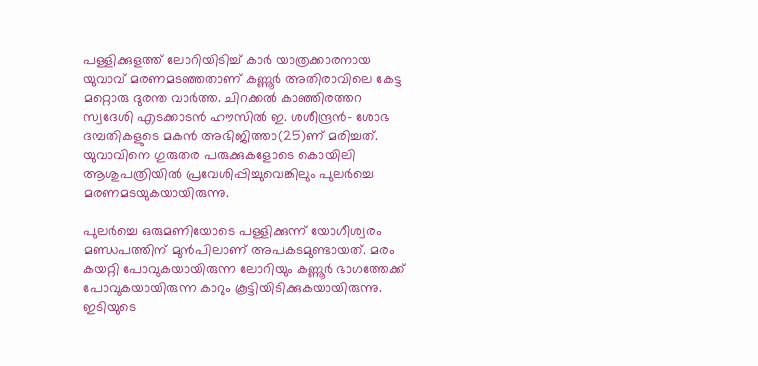പള്ളിക്കുളത്ത് ലോറിയിടിച്ച് കാര്‍ യാത്രക്കാരനായ യുവാവ് മരണമടഞ്ഞതാണ് കണ്ണൂര്‍ അതിരാവിലെ കേട്ട മറ്റൊരു ദുരന്ത വാര്‍ത്ത. ചിറക്കല്‍ കാഞ്ഞിരത്തറ സ്വദേശി എടക്കാടന്‍ ഹൗസില്‍ ഇ. ശശീന്ദ്രന്‍- ശോഭ ദമ്പതികളുടെ മകന്‍ അഭിജിത്താ(25)ണ് മരിച്ചത്. യുവാവിനെ ഗുരുതര പരുക്കുകളോടെ കൊയിലി ആശുപത്രിയില്‍ പ്രവേശിപ്പിച്ചുവെങ്കിലും പുലര്‍ച്ചെ മരണമടയുകയായിരുന്നു.

പുലര്‍ച്ചെ ഒരുമണിയോടെ പള്ളിക്കുന്ന് യോഗീശ്വരം മണ്ഡപത്തിന് മുന്‍പിലാണ് അപകടമുണ്ടായത്. മരം കയറ്റി പോവുകയായിരുന്ന ലോറിയും കണ്ണൂര്‍ ഭാഗത്തേക്ക് പോവുകയായിരുന്ന കാറും കൂട്ടിയിടിക്കുകയായിരുന്നു. ഇടിയുടെ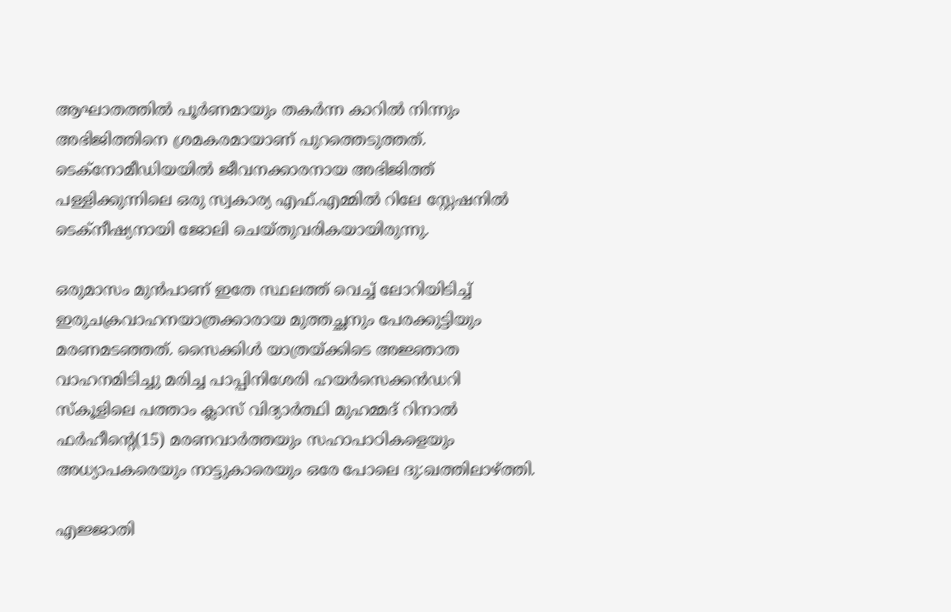ആഘാതത്തില്‍ പൂര്‍ണമായും തകര്‍ന്ന കാറില്‍ നിന്നും അഭിജിത്തിനെ ശ്രമകരമായാണ് പുറത്തെടുത്തത്. ടെക്നോമീഡിയയില്‍ ജീവനക്കാരനായ അഭിജിത്ത് പള്ളിക്കുന്നിലെ ഒരു സ്വകാര്യ എഫ്.എമ്മില്‍ റിലേ സ്റ്റേഷനില്‍ ടെക്നീഷ്യനായി ജോലി ചെയ്തുവരികയായിരുന്നു.

ഒരുമാസം മുന്‍പാണ് ഇതേ സ്ഥലത്ത് വെച്ച് ലോറിയിടിച്ച് ഇരുചക്രവാഹനയാത്രക്കാരായ മുത്തച്ഛനും പേരക്കുട്ടിയും മരണമടഞ്ഞത്. സൈക്കിള്‍ യാത്രയ്ക്കിടെ അജ്ഞാത വാഹനമിടിച്ചു മരിച്ച പാപ്പിനിശേരി ഹയര്‍സെക്കന്‍ഡറി സ്‌കൂളിലെ പത്താം ക്ലാസ് വിദ്യാര്‍ത്ഥി മുഹമ്മദ് റിനാല്‍ ഫര്‍ഹീന്റെ(15) മരണവാര്‍ത്തയും സഹാപാഠികളെയും അധ്യാപകരെയും നാട്ടുകാരെയും ഒരേ പോലെ ദു:ഖത്തിലാഴ്ത്തി.

എജ്ജാതി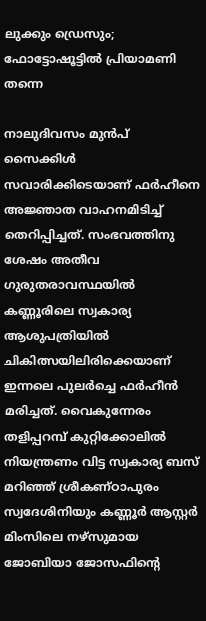ലുക്കും ഡ്രെസും; ഫോട്ടോഷൂട്ടില്‍ പ്രിയാമണി തന്നെ

നാലുദിവസം മുന്‍പ് സൈക്കിള്‍ സവാരിക്കിടെയാണ് ഫര്‍ഹീനെ അജ്ഞാത വാഹനമിടിച്ച് തെറിപ്പിച്ചത്. സംഭവത്തിനു ശേഷം അതീവ ഗുരുതരാവസ്ഥയില്‍ കണ്ണൂരിലെ സ്വകാര്യ ആശുപത്രിയില്‍ ചികിത്സയിലിരിക്കെയാണ് ഇന്നലെ പുലര്‍ച്ചെ ഫര്‍ഹീന്‍ മരിച്ചത്. വൈകുന്നേരം തളിപ്പറമ്പ് കുറ്റിക്കോലില്‍ നിയന്ത്രണം വിട്ട സ്വകാര്യ ബസ് മറിഞ്ഞ് ശ്രീകണ്ഠാപുരം സ്വദേശിനിയും കണ്ണൂര്‍ ആസ്റ്റര്‍ മിംസിലെ നഴ്സുമായ ജോബിയാ ജോസഫിന്റെ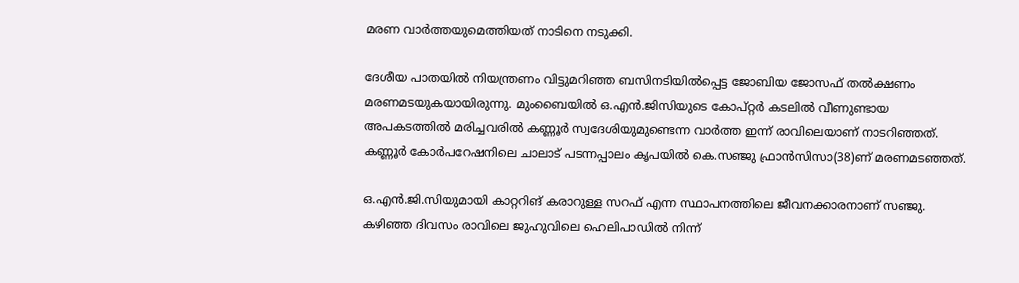മരണ വാര്‍ത്തയുമെത്തിയത് നാടിനെ നടുക്കി.

ദേശീയ പാതയില്‍ നിയന്ത്രണം വിട്ടുമറിഞ്ഞ ബസിനടിയില്‍പ്പെട്ട ജോബിയ ജോസഫ് തല്‍ക്ഷണം മരണമടയുകയായിരുന്നു. മുംബൈയില്‍ ഒ.എന്‍.ജിസിയുടെ കോപ്റ്റര്‍ കടലില്‍ വീണുണ്ടായ അപകടത്തില്‍ മരിച്ചവരില്‍ കണ്ണൂര്‍ സ്വദേശിയുമുണ്ടെന്ന വാര്‍ത്ത ഇന്ന് രാവിലെയാണ് നാടറിഞ്ഞത്. കണ്ണൂര്‍ കോര്‍പറേഷനിലെ ചാലാട് പടന്നപ്പാലം കൃപയില്‍ കെ.സഞ്ജു ഫ്രാന്‍സിസാ(38)ണ് മരണമടഞ്ഞത്.

ഒ.എന്‍.ജി.സിയുമായി കാറ്ററിങ് കരാറുള്ള സറഫ് എന്ന സ്ഥാപനത്തിലെ ജീവനക്കാരനാണ് സഞ്ജു. കഴിഞ്ഞ ദിവസം രാവിലെ ജുഹുവിലെ ഹെലിപാഡില്‍ നിന്ന്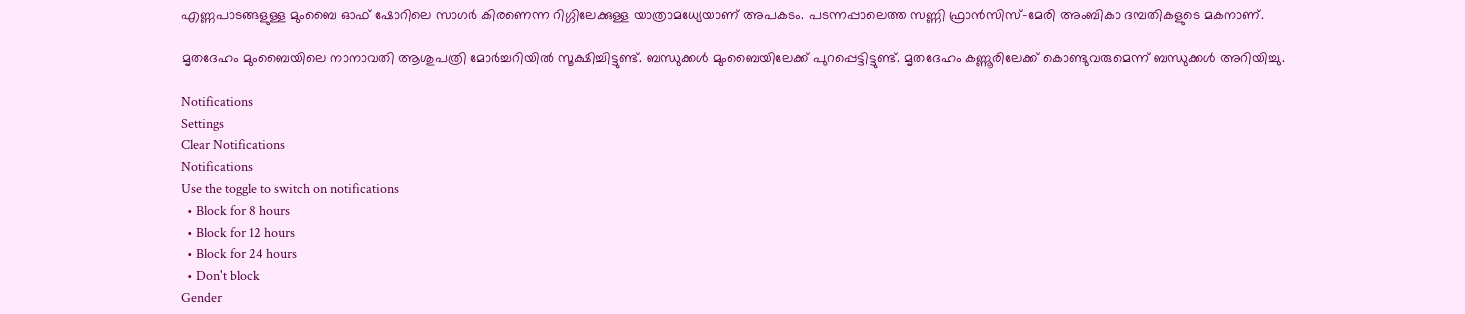എണ്ണപാടങ്ങളുള്ള മുംബൈ ഓഫ് ഷോറിലെ സാഗര്‍ കിരണെന്ന റിഗ്ഗിലേക്കുള്ള യാത്രാമധ്യേയാണ് അപകടം. പടന്നപ്പാലെത്ത സണ്ണി ഫ്രാന്‍സിസ്-മേരി അംബികാ ദമ്പതികളുടെ മകനാണ്.

മൃതദേഹം മുംബൈയിലെ നാനാവതി ആശുപത്രി മോര്‍ച്ചറിയില്‍ സൂക്ഷിച്ചിട്ടുണ്ട്. ബന്ധുക്കള്‍ മുംബൈയിലേക്ക് പുറപ്പെട്ടിട്ടുണ്ട്. മൃതദേഹം കണ്ണൂരിലേക്ക് കൊണ്ടുവരുമെന്ന് ബന്ധുക്കള്‍ അറിയിച്ചു.

Notifications
Settings
Clear Notifications
Notifications
Use the toggle to switch on notifications
  • Block for 8 hours
  • Block for 12 hours
  • Block for 24 hours
  • Don't block
Gender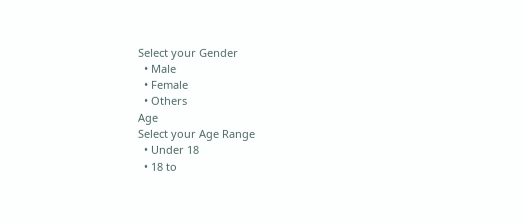Select your Gender
  • Male
  • Female
  • Others
Age
Select your Age Range
  • Under 18
  • 18 to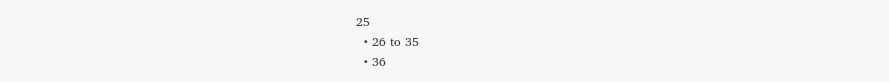25
  • 26 to 35
  • 36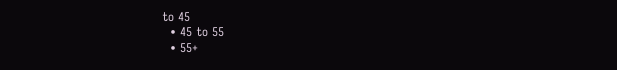to 45
  • 45 to 55
  • 55+